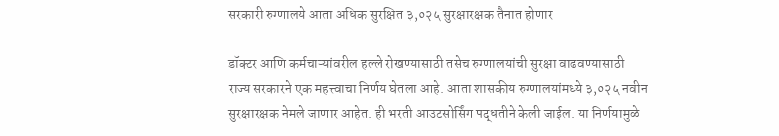सरकारी रुग्णालये आता अधिक सुरक्षित ३,०२५ सुरक्षारक्षक तैनात होणार

डॉक्टर आणि कर्मचाऱ्यांवरील हल्ले रोखण्यासाठी तसेच रुग्णालयांची सुरक्षा वाढवण्यासाठी राज्य सरकारने एक महत्त्वाचा निर्णय घेतला आहे. आता शासकीय रुग्णालयांमध्ये ३,०२५ नवीन सुरक्षारक्षक नेमले जाणार आहेत. ही भरती आउटसोर्सिंग पद्धतीने केली जाईल. या निर्णयामुळे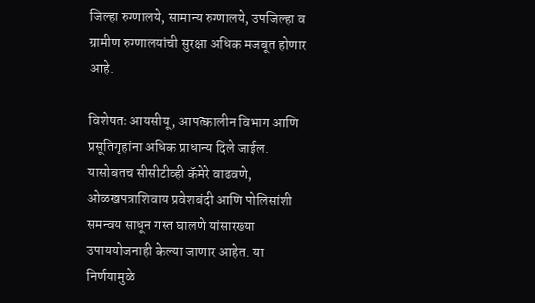जिल्हा रुग्णालये, सामान्य रुग्णालये, उपजिल्हा व ग्रामीण रुग्णालयांची सुरक्षा अधिक मजबूत होणार आहे.

विशेषतः आयसीयू, आपत्कालीन विभाग आणि प्रसूतिगृहांना अधिक प्राधान्य दिले जाईल. यासोबतच सीसीटीव्ही कॅमेरे वाढवणे, ओळखपत्राशिवाय प्रवेशबंदी आणि पोलिसांशी समन्वय साधून गस्त घालणे यांसारख्या उपाययोजनाही केल्या जाणार आहेत. या निर्णयामुळे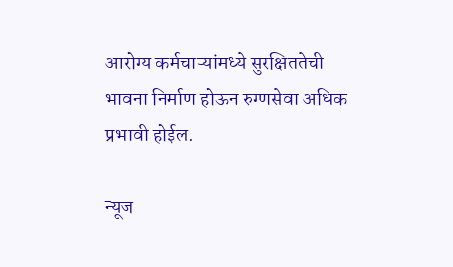आरोग्य कर्मचाऱ्यांमध्ये सुरक्षिततेची भावना निर्माण होऊन रुग्णसेवा अधिक प्रभावी होईल.

न्यूज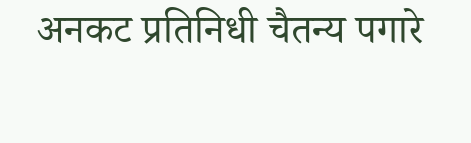अनकट प्रतिनिधी चैतन्य पगारे